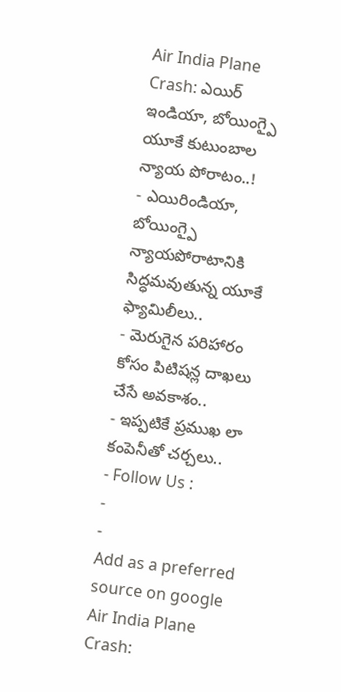Air India Plane Crash: ఎయిర్ ఇండియా, బోయింగ్పై యూకే కుటుంబాల న్యాయ పోరాటం..!
- ఎయిరిండియా, బోయింగ్పై న్యాయపోరాటానికి సిద్ధమవుతున్న యూకే ఫ్యామిలీలు..
- మెరుగైన పరిహారం కోసం పిటిషన్ల దాఖలు చేసే అవకాశం..
- ఇప్పటికే ప్రముఖ లా కంపెనీతో చర్చలు..
- Follow Us :
-
-
Add as a preferred
source on google
Air India Plane Crash: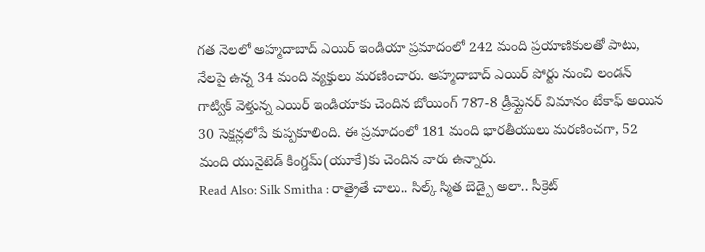గత నెలలో అహ్మదాబాద్ ఎయిర్ ఇండియా ప్రమాదంలో 242 మంది ప్రయాణికులతో పాటు, నేలపై ఉన్న 34 మంది వ్యక్తులు మరణించారు. అహ్మదాబాద్ ఎయిర్ పోర్టు నుంచి లండన్ గాట్విక్ వెళ్తున్న ఎయిర్ ఇండియాకు చెందిన బోయింగ్ 787-8 డ్రీమ్లైనర్ విమానం టేకాఫ్ అయిన 30 సెక్షన్లలోపే కుప్పకూలింది. ఈ ప్రమాదంలో 181 మంది భారతీయులు మరణించగా, 52 మంది యునైటెడ్ కింగ్డమ్(యూకే)కు చెందిన వారు ఉన్నారు.
Read Also: Silk Smitha : రాత్రైతే చాలు.. సిల్క్ స్మిత బెడ్పై అలా.. సీక్రెట్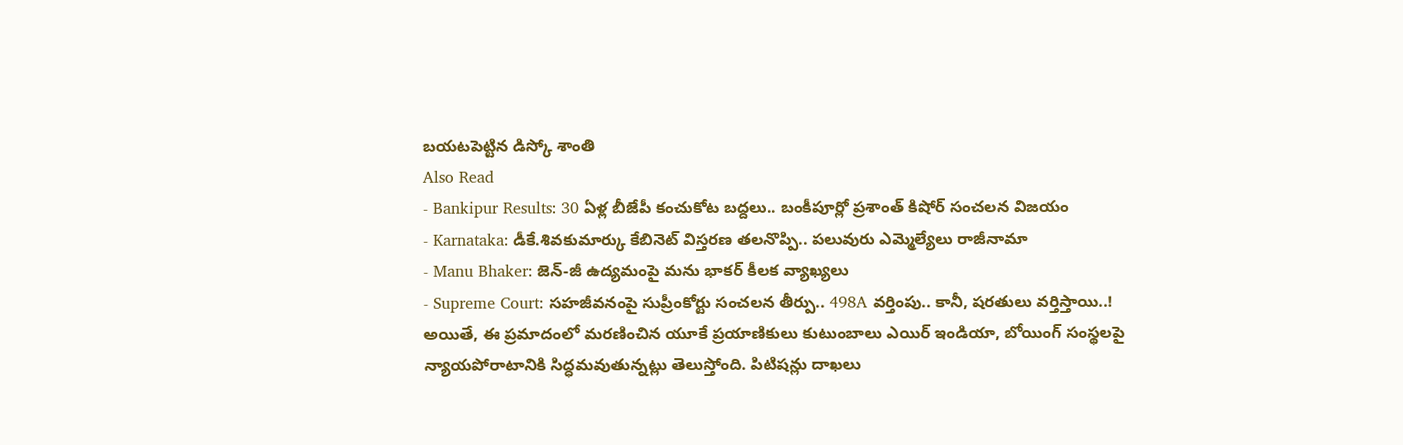బయటపెట్టిన డిస్కో శాంతి
Also Read
- Bankipur Results: 30 ఏళ్ల బీజేపీ కంచుకోట బద్దలు.. బంకీపూర్లో ప్రశాంత్ కిషోర్ సంచలన విజయం
- Karnataka: డీకే.శివకుమార్కు కేబినెట్ విస్తరణ తలనొప్పి.. పలువురు ఎమ్మెల్యేలు రాజీనామా
- Manu Bhaker: జెన్-జీ ఉద్యమంపై మను భాకర్ కీలక వ్యాఖ్యలు
- Supreme Court: సహజీవనంపై సుప్రీంకోర్టు సంచలన తీర్పు.. 498A వర్తింపు.. కానీ, షరతులు వర్తిస్తాయి..!
అయితే, ఈ ప్రమాదంలో మరణించిన యూకే ప్రయాణికులు కుటుంబాలు ఎయిర్ ఇండియా, బోయింగ్ సంస్థలపై న్యాయపోరాటానికి సిద్ధమవుతున్నట్లు తెలుస్తోంది. పిటిషన్లు దాఖలు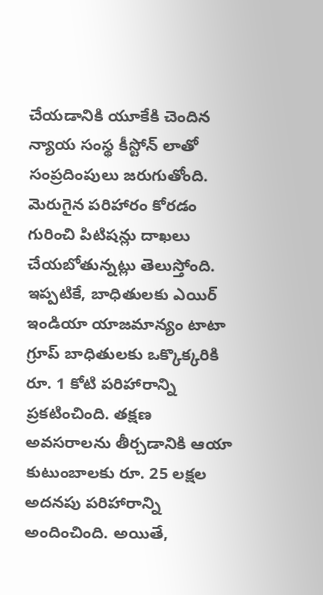చేయడానికి యూకేకి చెందిన న్యాయ సంస్థ కీస్టోన్ లాతో సంప్రదింపులు జరుగుతోంది. మెరుగైన పరిహారం కోరడం గురించి పిటిషన్లు దాఖలు చేయబోతున్నట్లు తెలుస్తోంది. ఇప్పటికే, బాధితులకు ఎయిర్ ఇండియా యాజమాన్యం టాటా గ్రూప్ బాధితులకు ఒక్కొక్కరికి రూ. 1 కోటి పరిహారాన్ని ప్రకటించింది. తక్షణ అవసరాలను తీర్చడానికి ఆయా కుటుంబాలకు రూ. 25 లక్షల అదనపు పరిహారాన్ని అందించింది. అయితే,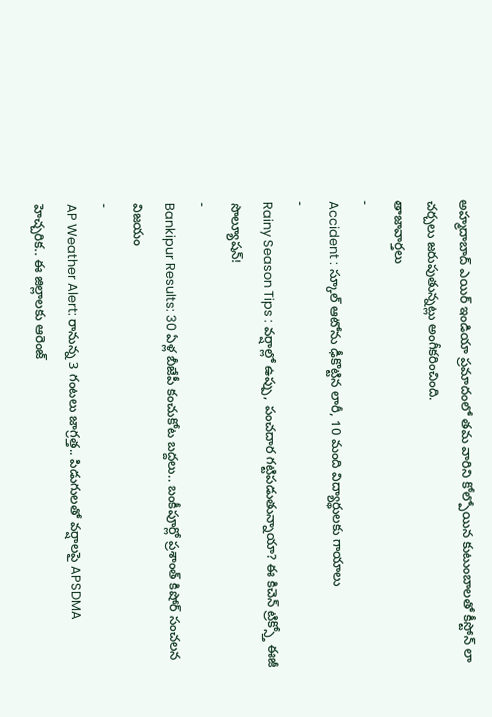అహ్మదాబాద్ ఎయిర్ ఇండియా ప్రమాదంలో తమ వారిని కోల్పోయిన కుటుంబాలతో కీస్టోన్ లా చర్చలు జరుపుతున్నట్లు అంగీకరించింది.
తాజావార్తలు
-
Accident : స్కూల్ ఆటోను ఢీకొట్టిన లారీ, 10 మంది విద్యార్థులకు గాయాలు
-
Rainy Season Tips : వర్షాల్లో ఉప్పు, పంచదార గట్టిపడుతున్నాయా? ఈ కిచెన్ ట్రిక్స్తో ఈజీ సొల్యూషన్!
-
Bankipur Results: 30 ఏళ్ల బీజేపీ కంచుకోట బద్దలు.. బంకీపూర్లో ప్రశాంత్ కిషోర్ సంచలన విజయం
-
AP Weather Alert: రానున్న 3 గంటలు జాగ్రత్త.. పిడుగులతో వర్షాలపై APSDMA హెచ్చరిక.. ఈ జిల్లాలకు ఆరెంజ్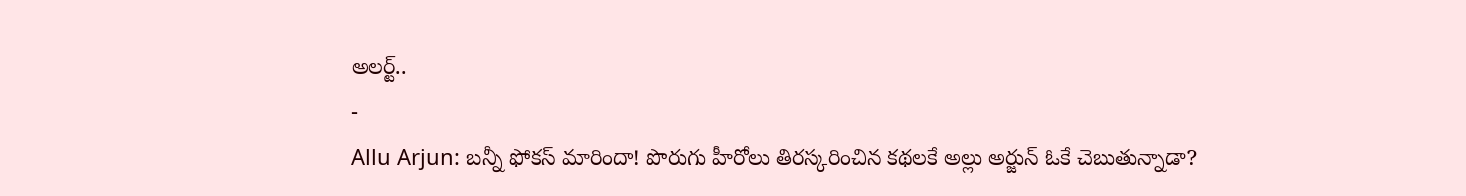అలర్ట్..
-
Allu Arjun: బన్నీ ఫోకస్ మారిందా! పొరుగు హీరోలు తిరస్కరించిన కథలకే అల్లు అర్జున్ ఓకే చెబుతున్నాడా?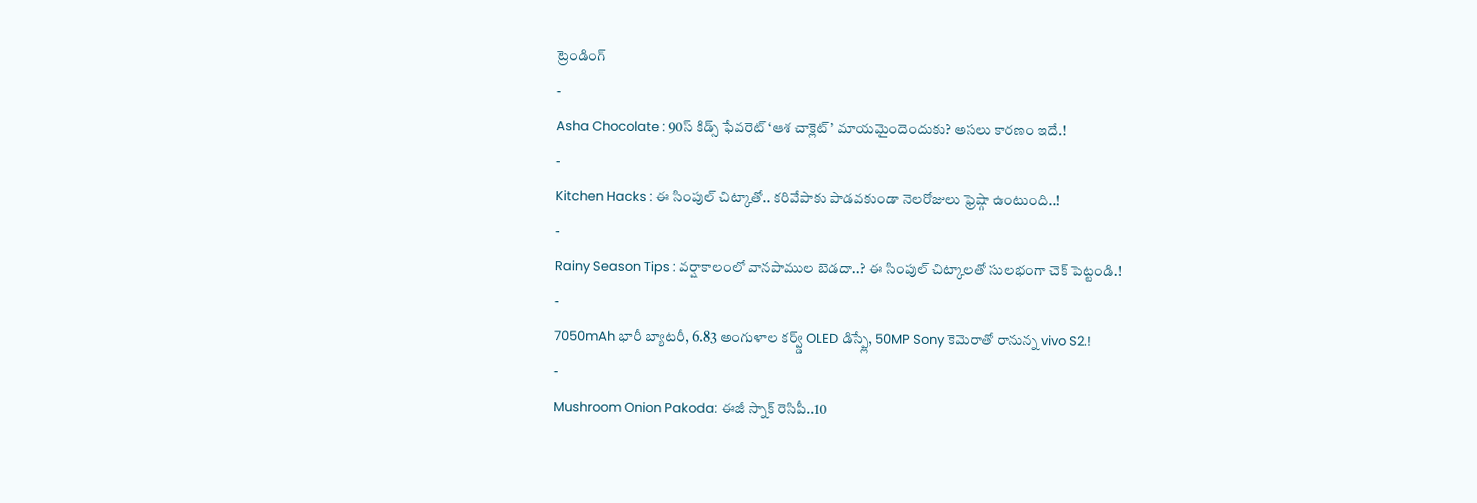ట్రెండింగ్
-
Asha Chocolate : 90స్ కిడ్స్ ఫేవరెట్ ‘ఆశ చాక్లెట్’ మాయమైందెందుకు? అసలు కారణం ఇదే.!
-
Kitchen Hacks : ఈ సింపుల్ చిట్కాతో.. కరివేపాకు పాడవకుండా నెలరోజులు ఫ్రెష్గా ఉంటుంది..!
-
Rainy Season Tips : వర్షాకాలంలో వానపాముల బెడదా..? ఈ సింపుల్ చిట్కాలతో సులభంగా చెక్ పెట్టండి.!
-
7050mAh భారీ బ్యాటరీ, 6.83 అంగుళాల కర్వ్డ్ OLED డిస్ప్లే, 50MP Sony కెమెరాతో రానున్న vivo S2.!
-
Mushroom Onion Pakoda: ఈజీ స్నాక్ రెసిపీ..10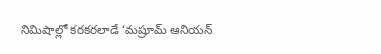నిమిషాల్లో కరకరలాడే ‘మష్రూమ్ ఆనియన్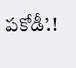పకోడీ’.!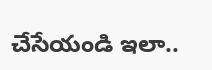చేసేయండి ఇలా..